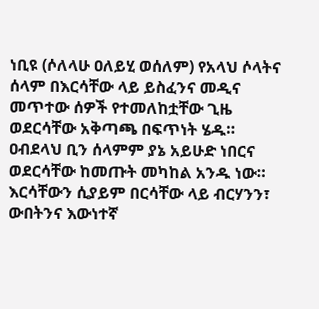ነቢዩ (ሶለላሁ ዐለይሂ ወሰለም) የአላህ ሶላትና ሰላም በእርሳቸው ላይ ይስፈንና መዲና መጥተው ሰዎች የተመለከቷቸው ጊዜ ወደርሳቸው አቅጣጫ በፍጥነት ሄዱ። ዐብደላህ ቢን ሰላምም ያኔ አይሁድ ነበርና ወደርሳቸው ከመጡት መካከል አንዱ ነው። እርሳቸውን ሲያይም በርሳቸው ላይ ብርሃንን፣ ውበትንና እውነተኛ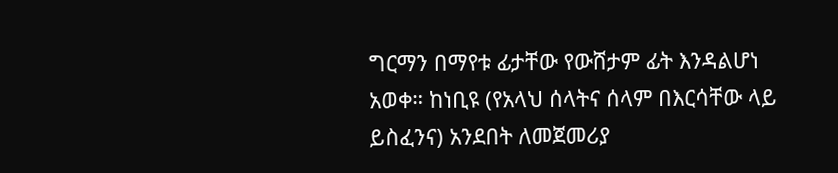ግርማን በማየቱ ፊታቸው የውሸታም ፊት እንዳልሆነ አወቀ። ከነቢዩ (የአላህ ሰላትና ሰላም በእርሳቸው ላይ ይስፈንና) አንደበት ለመጀመሪያ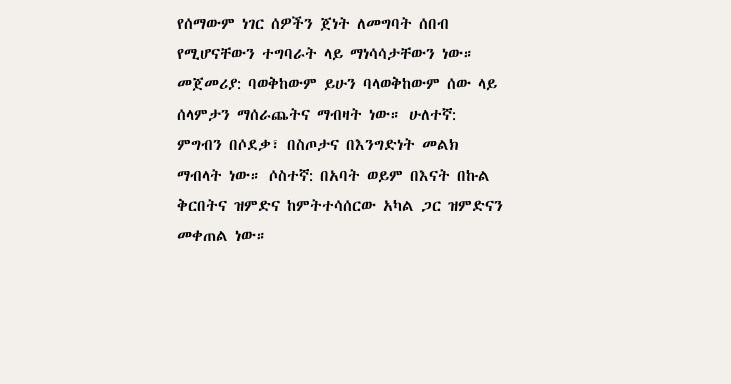የሰማውም ነገር ሰዎችን ጀነት ለመግባት ሰበብ የሚሆናቸውን ተግባራት ላይ ማነሳሳታቸውን ነው። መጀመሪያ: ባወቅከውም ይሁን ባላወቅከውም ሰው ላይ ሰላምታን ማሰራጨትና ማብዛት ነው። ሁለተኛ: ምግብን በሶደቃ፣ በስጦታና በእንግድነት መልክ ማብላት ነው። ሶስተኛ: በአባት ወይም በእናት በኩል ቅርበትና ዝምድና ከምትተሳሰርው አካል ጋር ዝምድናን መቀጠል ነው።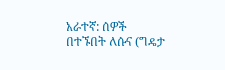አራተኛ: ሰዎች በተኙበት ለሱና (ግዴታ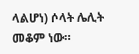ላልሆነ) ሶላት ሌሊት መቆም ነው።